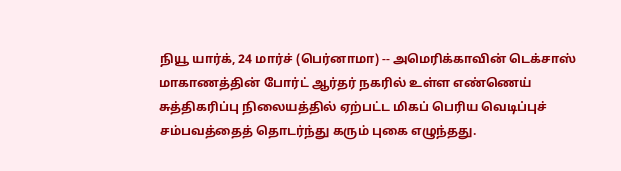நியூ யார்க், 24 மார்ச் (பெர்னாமா) -- அமெரிக்காவின் டெக்சாஸ் மாகாணத்தின் போர்ட் ஆர்தர் நகரில் உள்ள எண்ணெய் சுத்திகரிப்பு நிலையத்தில் ஏற்பட்ட மிகப் பெரிய வெடிப்புச் சம்பவத்தைத் தொடர்ந்து கரும் புகை எழுந்தது.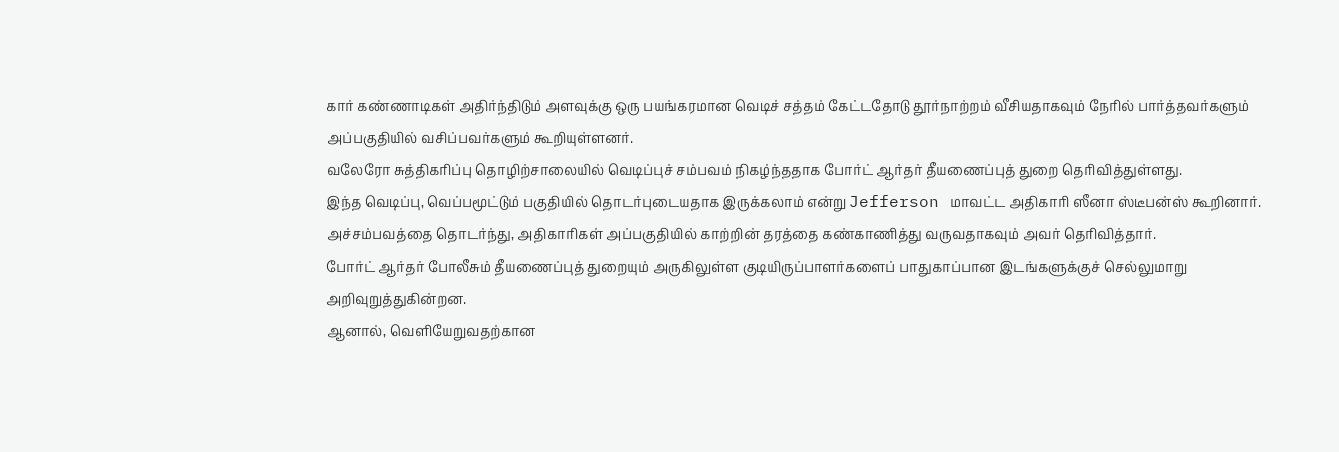கார் கண்ணாடிகள் அதிர்ந்திடும் அளவுக்கு ஒரு பயங்கரமான வெடிச் சத்தம் கேட்டதோடு தூர்நாற்றம் வீசியதாகவும் நேரில் பார்த்தவர்களும் அப்பகுதியில் வசிப்பவர்களும் கூறியுள்ளனர்.
வலேரோ சுத்திகரிப்பு தொழிற்சாலையில் வெடிப்புச் சம்பவம் நிகழ்ந்ததாக போர்ட் ஆர்தர் தீயணைப்புத் துறை தெரிவித்துள்ளது.
இந்த வெடிப்பு, வெப்பமூட்டும் பகுதியில் தொடர்புடையதாக இருக்கலாம் என்று Jefferson மாவட்ட அதிகாரி ஸீனா ஸ்டீபன்ஸ் கூறினார்.
அச்சம்பவத்தை தொடர்ந்து, அதிகாரிகள் அப்பகுதியில் காற்றின் தரத்தை கண்காணித்து வருவதாகவும் அவர் தெரிவித்தார்.
போர்ட் ஆர்தர் போலீசும் தீயணைப்புத் துறையும் அருகிலுள்ள குடியிருப்பாளர்களைப் பாதுகாப்பான இடங்களுக்குச் செல்லுமாறு அறிவுறுத்துகின்றன.
ஆனால், வெளியேறுவதற்கான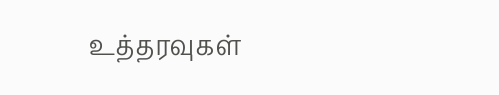உத்தரவுகள்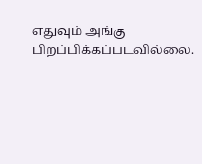எதுவும் அங்கு பிறப்பிக்கப்படவில்லை.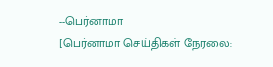--பெர்னாமா
[பெர்னாமா செய்திகள் நேரலை: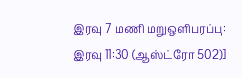இரவு 7 மணி மறுஒளிபரப்பு: இரவு 11:30 (ஆஸ்ட்ரோ 502)]